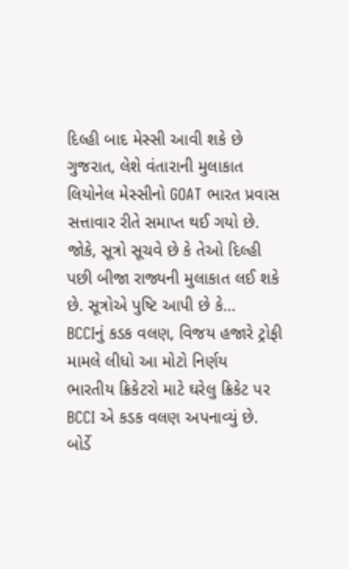દિલ્હી બાદ મેસ્સી આવી શકે છે ગુજરાત, લેશે વંતારાની મુલાકાત
લિયોનેલ મેસ્સીનો GOAT ભારત પ્રવાસ સત્તાવાર રીતે સમાપ્ત થઈ ગયો છે. જોકે, સૂત્રો સૂચવે છે કે તેઓ દિલ્હી પછી બીજા રાજ્યની મુલાકાત લઈ શકે છે. સૂત્રોએ પુષ્ટિ આપી છે કે…
BCCIનું કડક વલણ, વિજય હજારે ટ્રોફી મામલે લીધો આ મોટો નિર્ણય
ભારતીય ક્રિકેટરો માટે ઘરેલુ ક્રિકેટ પર BCCI એ કડક વલણ અપનાવ્યું છે. બોર્ડે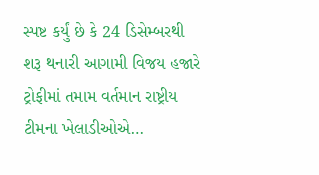સ્પષ્ટ કર્યું છે કે 24 ડિસેમ્બરથી શરૂ થનારી આગામી વિજય હજારે ટ્રોફીમાં તમામ વર્તમાન રાષ્ટ્રીય ટીમના ખેલાડીઓએ…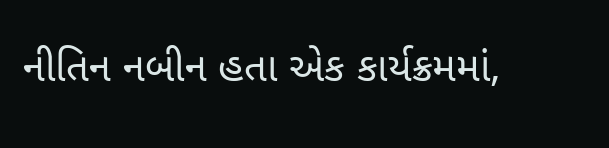નીતિન નબીન હતા એક કાર્યક્રમમાં,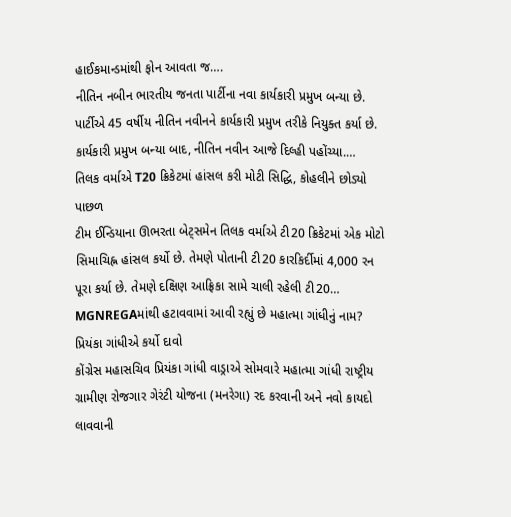હાઈકમાન્ડમાંથી ફોન આવતા જ….
નીતિન નબીન ભારતીય જનતા પાર્ટીના નવા કાર્યકારી પ્રમુખ બન્યા છે. પાર્ટીએ 45 વર્ષીય નીતિન નવીનને કાર્યકારી પ્રમુખ તરીકે નિયુક્ત કર્યા છે. કાર્યકારી પ્રમુખ બન્યા બાદ, નીતિન નવીન આજે દિલ્હી પહોંચ્યા.…
તિલક વર્માએ T20 ક્રિકેટમાં હાંસલ કરી મોટી સિદ્ધિ, કોહલીને છોડ્યો પાછળ
ટીમ ઈન્ડિયાના ઊભરતા બેટ્સમેન તિલક વર્માએ ટી20 ક્રિકેટમાં એક મોટો સિમાચિહ્ન હાંસલ કર્યો છે. તેમણે પોતાની ટી20 કારકિર્દીમાં 4,000 રન પૂરા કર્યા છે. તેમણે દક્ષિણ આફ્રિકા સામે ચાલી રહેલી ટી20…
MGNREGAમાંથી હટાવવામાં આવી રહ્યું છે મહાત્મા ગાંધીનું નામ? પ્રિયંકા ગાંધીએ કર્યો દાવો
કોંગ્રેસ મહાસચિવ પ્રિયંકા ગાંધી વાડ્રાએ સોમવારે મહાત્મા ગાંધી રાષ્ટ્રીય ગ્રામીણ રોજગાર ગેરંટી યોજના (મનરેગા) રદ કરવાની અને નવો કાયદો લાવવાની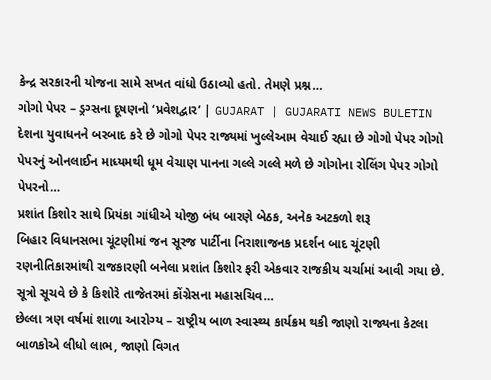કેન્દ્ર સરકારની યોજના સામે સખત વાંધો ઉઠાવ્યો હતો. તેમણે પ્રશ્ન…
ગોગો પેપર – ડ્રગ્સના દૂષણનો ‘પ્રવેશદ્વાર’ | GUJARAT | GUJARATI NEWS BULETIN
દેશના યુવાધનને બરબાદ કરે છે ગોગો પેપર રાજ્યમાં ખુલ્લેઆમ વેચાઈ રહ્યા છે ગોગો પેપર ગોગો પેપરનું ઓનલાઈન માધ્યમથી ધૂમ વેચાણ પાનના ગલ્લે ગલ્લે મળે છે ગોગોના રોલિંગ પેપર ગોગો પેપરનો…
પ્રશાંત કિશોર સાથે પ્રિયંકા ગાંધીએ યોજી બંધ બારણે બેઠક, અનેક અટકળો શરૂ
બિહાર વિધાનસભા ચૂંટણીમાં જન સૂરજ પાર્ટીના નિરાશાજનક પ્રદર્શન બાદ ચૂંટણી રણનીતિકારમાંથી રાજકારણી બનેલા પ્રશાંત કિશોર ફરી એકવાર રાજકીય ચર્ચામાં આવી ગયા છે. સૂત્રો સૂચવે છે કે કિશોરે તાજેતરમાં કોંગ્રેસના મહાસચિવ…
છેલ્લા ત્રણ વર્ષમાં શાળા આરોગ્ય – રાષ્ટ્રીય બાળ સ્વાસ્થ્ય કાર્યક્રમ થકી જાણો રાજ્યના કેટલા બાળકોએ લીધો લાભ, જાણો વિગત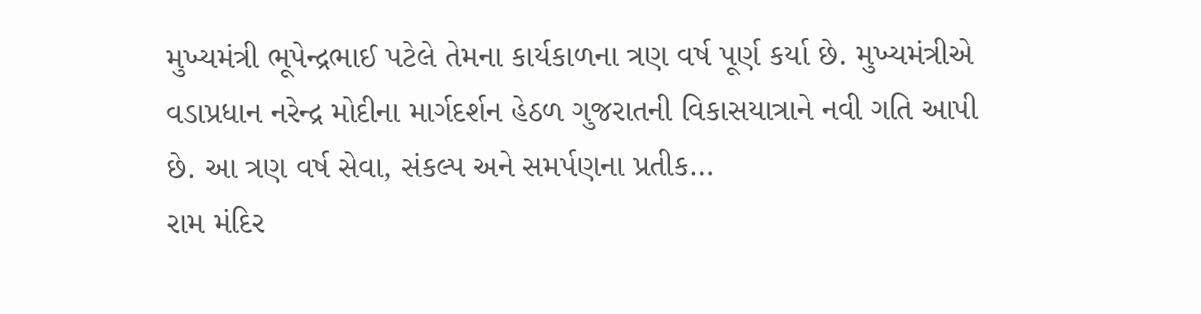મુખ્યમંત્રી ભૂપેન્દ્રભાઈ પટેલે તેમના કાર્યકાળના ત્રણ વર્ષ પૂર્ણ કર્યા છે. મુખ્યમંત્રીએ વડાપ્રધાન નરેન્દ્ર મોદીના માર્ગદર્શન હેઠળ ગુજરાતની વિકાસયાત્રાને નવી ગતિ આપી છે. આ ત્રણ વર્ષ સેવા, સંકલ્પ અને સમર્પણના પ્રતીક…
રામ મંદિર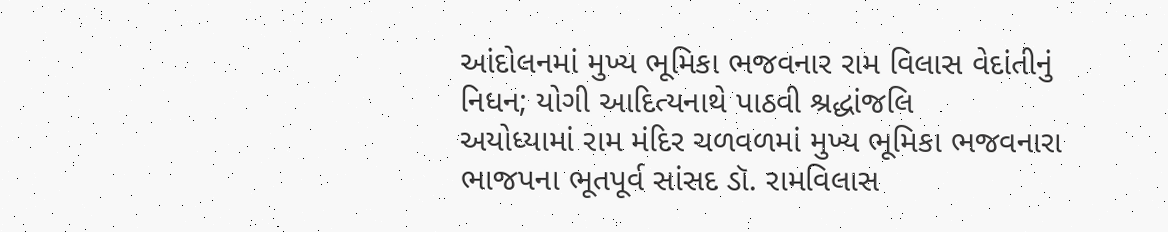આંદોલનમાં મુખ્ય ભૂમિકા ભજવનાર રામ વિલાસ વેદાંતીનું નિધન; યોગી આદિત્યનાથે પાઠવી શ્રદ્ધાંજલિ
અયોધ્યામાં રામ મંદિર ચળવળમાં મુખ્ય ભૂમિકા ભજવનારા ભાજપના ભૂતપૂર્વ સાંસદ ડૉ. રામવિલાસ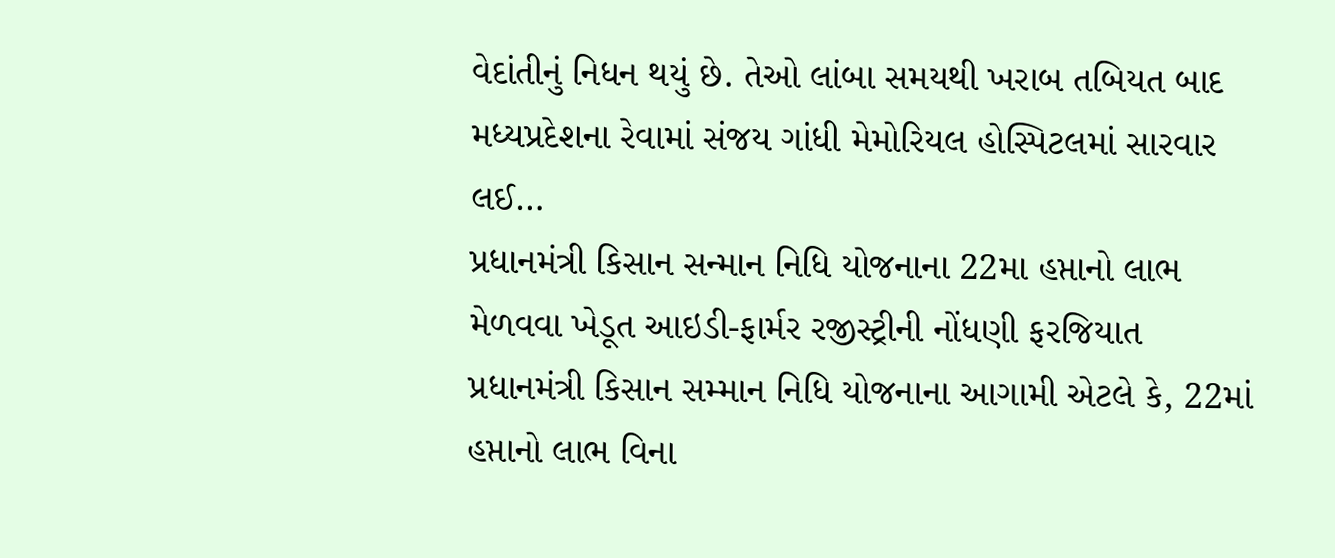વેદાંતીનું નિધન થયું છે. તેઓ લાંબા સમયથી ખરાબ તબિયત બાદ મધ્યપ્રદેશના રેવામાં સંજય ગાંધી મેમોરિયલ હોસ્પિટલમાં સારવાર લઈ…
પ્રધાનમંત્રી કિસાન સન્માન નિધિ યોજનાના 22મા હપ્તાનો લાભ મેળવવા ખેડૂત આઇડી-ફાર્મર રજીસ્ટ્રીની નોંધણી ફરજિયાત
પ્રધાનમંત્રી કિસાન સમ્માન નિધિ યોજનાના આગામી એટલે કે, 22માં હપ્તાનો લાભ વિના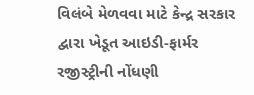વિલંબે મેળવવા માટે કેન્દ્ર સરકાર દ્વારા ખેડૂત આઇડી-ફાર્મર રજીસ્ટ્રીની નોંધણી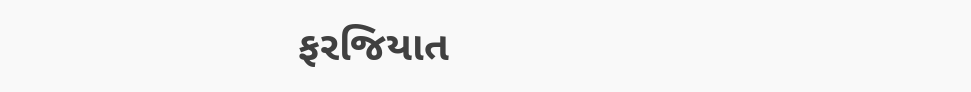ફરજિયાત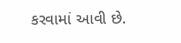કરવામાં આવી છે.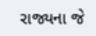રાજ્યના જે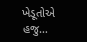ખેડૂતોએ હજુ…